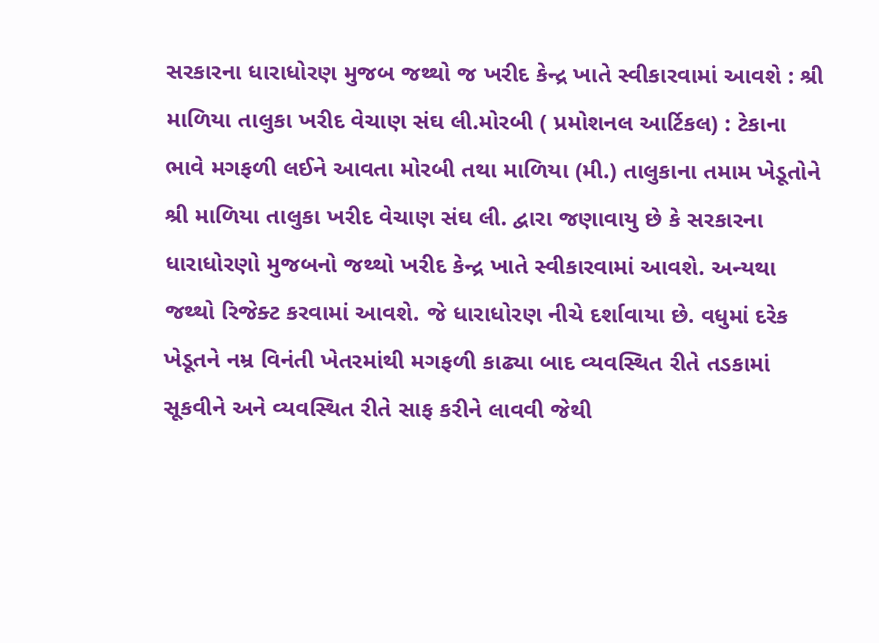સરકારના ધારાધોરણ મુજબ જથ્થો જ ખરીદ કેન્દ્ર ખાતે સ્વીકારવામાં આવશે : શ્રી માળિયા તાલુકા ખરીદ વેચાણ સંઘ લી.મોરબી ( પ્રમોશનલ આર્ટિકલ) : ટેકાના ભાવે મગફળી લઈને આવતા મોરબી તથા માળિયા (મી.) તાલુકાના તમામ ખેડૂતોને શ્રી માળિયા તાલુકા ખરીદ વેચાણ સંઘ લી. દ્વારા જણાવાયુ છે કે સરકારના ધારાધોરણો મુજબનો જથ્થો ખરીદ કેન્દ્ર ખાતે સ્વીકારવામાં આવશે. અન્યથા જથ્થો રિજેક્ટ કરવામાં આવશે. જે ધારાધોરણ નીચે દર્શાવાયા છે. વધુમાં દરેક ખેડૂતને નમ્ર વિનંતી ખેતરમાંથી મગફળી કાઢ્યા બાદ વ્યવસ્થિત રીતે તડકામાં સૂકવીને અને વ્યવસ્થિત રીતે સાફ કરીને લાવવી જેથી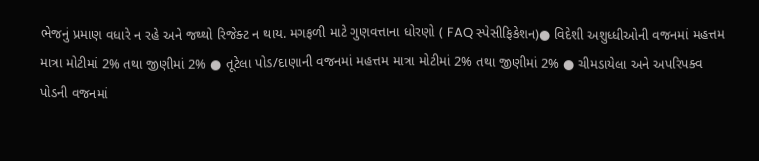ભેજનું પ્રમાણ વધારે ન રહે અને જથ્થો રિજેક્ટ ન થાય. મગફળી માટે ગુણવત્તાના ધોરણો ( FAQ સ્પેસીફિકેશન)● વિદેશી અશુધ્ધીઓની વજનમાં મહત્તમ માત્રા મોટીમાં 2% તથા જીણીમાં 2% ● તૂટેલા પોડ/દાણાની વજનમાં મહત્તમ માત્રા મોટીમાં 2% તથા જીણીમાં 2% ● ચીમડાયેલા અને અપરિપક્વ પોડની વજનમાં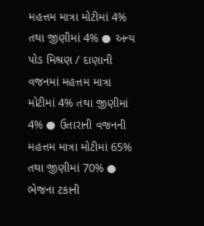મહત્તમ માત્રા મોટીમાં 4% તથા જીણીમાં 4% ● અન્ય પોડ મિશ્રણ / દાણાની વજનમાં મહત્તમ માત્રા મોટીમાં 4% તથા જીણીમાં 4% ● ઉતારાની વજનની મહત્તમ માત્રા મોટીમાં 65% તથા જીણીમાં 70% ● ભેજના ટકાની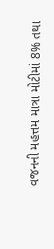વજનની મહત્તમ માત્રા મોટીમાં 8% તથા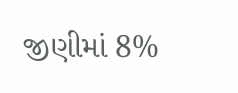જીણીમાં 8%